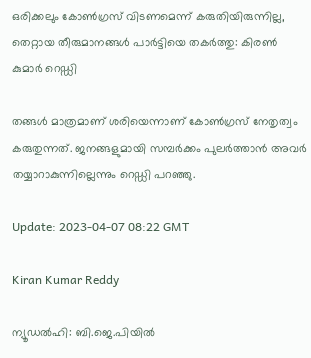ഒരിക്കലും കോൺഗ്രസ് വിടണമെന്ന് കരുതിയിരുന്നില്ല, തെറ്റായ തീരുമാനങ്ങൾ പാർട്ടിയെ തകർത്തു: കിരൺ കുമാർ റെഡ്ഡി

തങ്ങൾ മാത്രമാണ് ശരിയെന്നാണ് കോൺഗ്രസ് നേതൃത്വം കരുതുന്നത്. ജനങ്ങളുമായി സമ്പർക്കം പുലർത്താൻ അവർ തയ്യാറാകുന്നില്ലെന്നും റെഡ്ഡി പറഞ്ഞു.

Update: 2023-04-07 08:22 GMT

Kiran Kumar Reddy

ന്യൂഡൽഹി: ബി.ജെ.പിയിൽ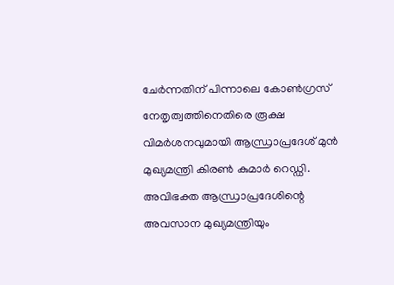ചേർന്നതിന് പിന്നാലെ കോൺഗ്രസ് നേതൃത്വത്തിനെതിരെ രൂക്ഷ വിമർശനവുമായി ആന്ധ്രാപ്രദേശ് മുൻ മുഖ്യമന്ത്രി കിരൺ കുമാർ റെഡ്ഡി. അവിഭക്ത ആന്ധ്രാപ്രദേശിന്റെ അവസാന മുഖ്യമന്ത്രിയും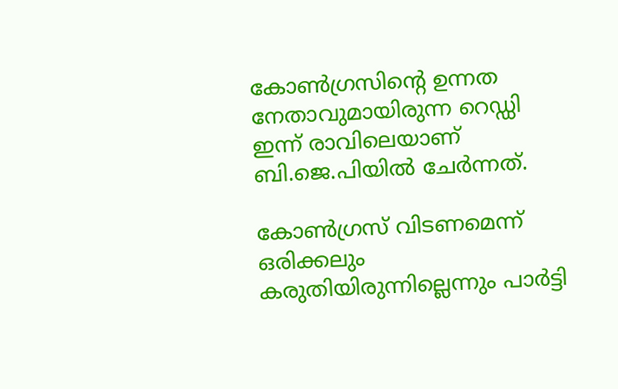കോൺഗ്രസിന്റെ ഉന്നത നേതാവുമായിരുന്ന റെഡ്ഡി ഇന്ന് രാവിലെയാണ് ബി.ജെ.പിയിൽ ചേർന്നത്.

കോൺഗ്രസ് വിടണമെന്ന് ഒരിക്കലും കരുതിയിരുന്നില്ലെന്നും പാർട്ടി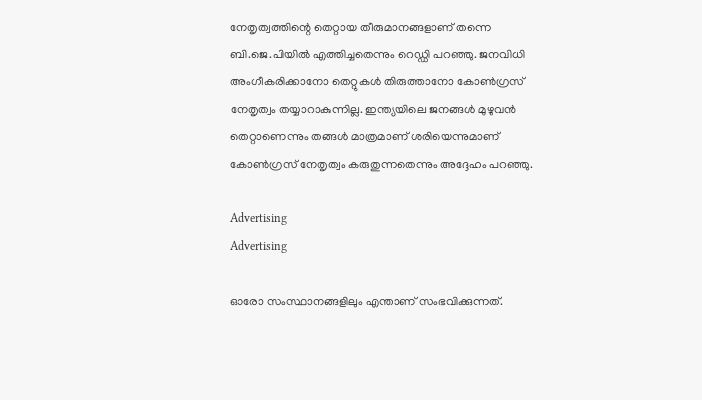നേതൃത്വത്തിന്റെ തെറ്റായ തീരുമാനങ്ങളാണ് തന്നെ ബി.ജെ.പിയിൽ എത്തിച്ചതെന്നും റെഡ്ഡി പറഞ്ഞു. ജനവിധി അംഗീകരിക്കാനോ തെറ്റുകൾ തിരുത്താനോ കോൺഗ്രസ് നേതൃത്വം തയ്യാറാകുന്നില്ല. ഇന്ത്യയിലെ ജനങ്ങൾ മുഴുവൻ തെറ്റാണെന്നും തങ്ങൾ മാത്രമാണ് ശരിയെന്നുമാണ് കോൺഗ്രസ് നേതൃത്വം കരുതുന്നതെന്നും അദ്ദേഹം പറഞ്ഞു.

Advertising
Advertising

ഓരോ സംസ്ഥാനങ്ങളിലും എന്താണ് സംഭവിക്കുന്നത്.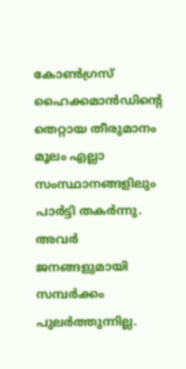കോൺഗ്രസ് ഹൈക്കമാൻഡിന്റെ തെറ്റായ തീരുമാനം മൂലം എല്ലാ സംസ്ഥാനങ്ങളിലും പാർട്ടി തകർന്നു. അവർ ജനങ്ങളുമായി സമ്പർക്കം പുലർത്തുന്നില്ല.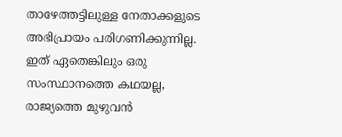താഴേത്തട്ടിലുള്ള നേതാക്കളുടെ അഭിപ്രായം പരിഗണിക്കുന്നില്ല. ഇത് ഏതെങ്കിലും ഒരു സംസ്ഥാനത്തെ കഥയല്ല, രാജ്യത്തെ മുഴുവൻ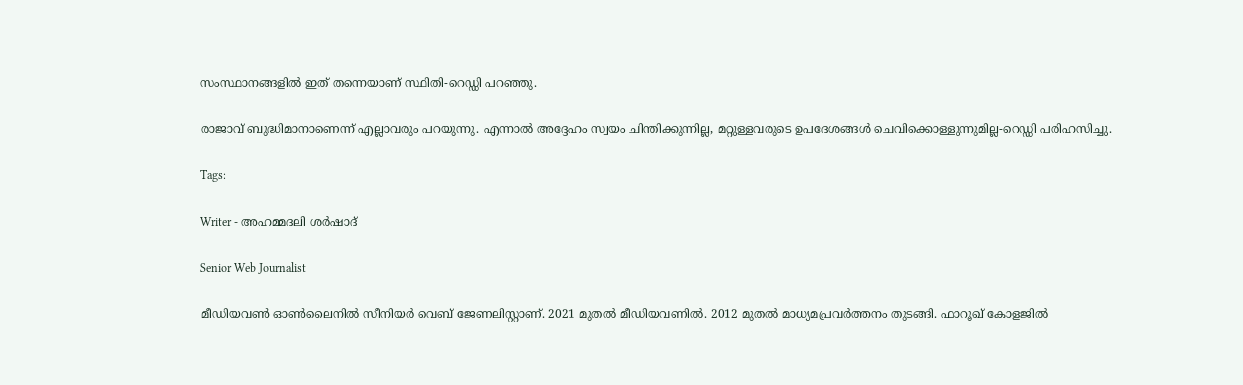സംസ്ഥാനങ്ങളിൽ ഇത് തന്നെയാണ് സ്ഥിതി-റെഡ്ഡി പറഞ്ഞു.

രാജാവ് ബുദ്ധിമാനാണെന്ന് എല്ലാവരും പറയുന്നു. എന്നാൽ അദ്ദേഹം സ്വയം ചിന്തിക്കുന്നില്ല, മറ്റുള്ളവരുടെ ഉപദേശങ്ങൾ ചെവിക്കൊള്ളുന്നുമില്ല-റെഡ്ഡി പരിഹസിച്ചു.

Tags:

Writer - അഹമ്മദലി ശര്‍ഷാദ്

Senior Web Journalist

മീഡിയവൺ ഓൺലൈനിൽ സീനിയർ വെബ് ജേണലിസ്റ്റാണ്. 2021 മുതൽ മീഡിയവണിൽ. 2012 മുതൽ മാധ്യമപ്രവർത്തനം തുടങ്ങി. ഫാറൂഖ് കോളജിൽ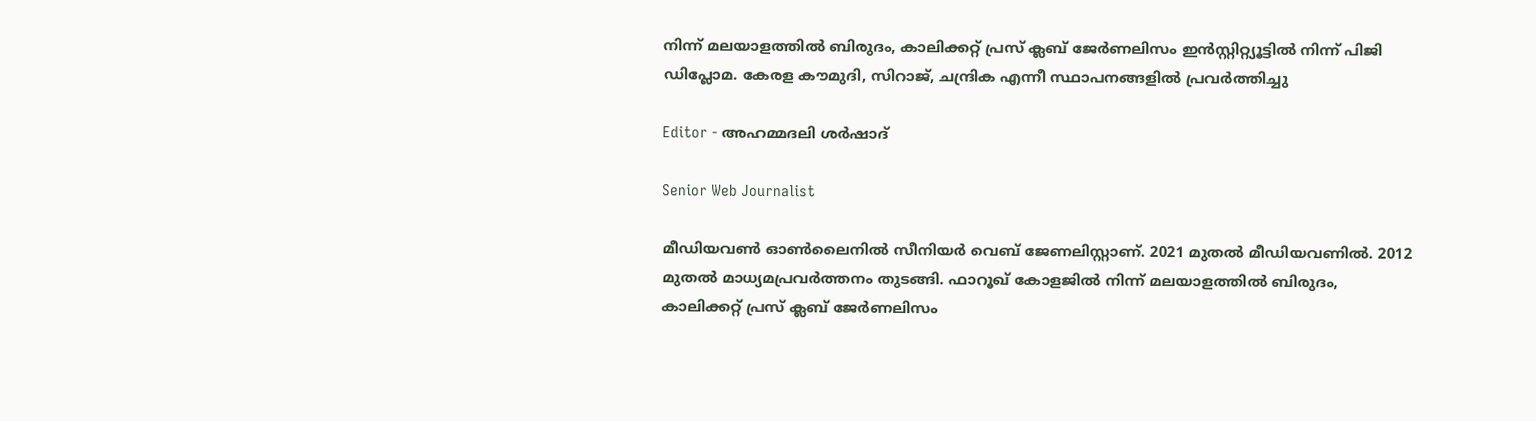നിന്ന് മലയാളത്തിൽ ബിരുദം, കാലിക്കറ്റ് പ്രസ് ക്ലബ് ജേർണലിസം ഇൻസ്റ്റിറ്റ്യൂട്ടിൽ നിന്ന് പിജി ഡിപ്ലോമ. കേരള കൗമുദി, സിറാജ്, ചന്ദ്രിക എന്നീ സ്ഥാപനങ്ങളിൽ പ്രവർത്തിച്ചു

Editor - അഹമ്മദലി ശര്‍ഷാദ്

Senior Web Journalist

മീഡിയവൺ ഓൺലൈനിൽ സീനിയർ വെബ് ജേണലിസ്റ്റാണ്. 2021 മുതൽ മീഡിയവണിൽ. 2012 മുതൽ മാധ്യമപ്രവർത്തനം തുടങ്ങി. ഫാറൂഖ് കോളജിൽ നിന്ന് മലയാളത്തിൽ ബിരുദം, കാലിക്കറ്റ് പ്രസ് ക്ലബ് ജേർണലിസം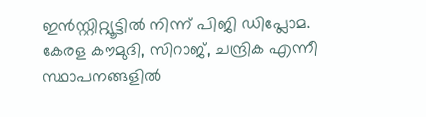ഇൻസ്റ്റിറ്റ്യൂട്ടിൽ നിന്ന് പിജി ഡിപ്ലോമ. കേരള കൗമുദി, സിറാജ്, ചന്ദ്രിക എന്നീ സ്ഥാപനങ്ങളിൽ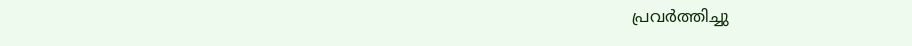പ്രവർത്തിച്ചു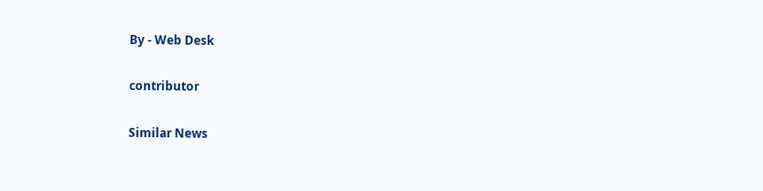By - Web Desk

contributor

Similar News